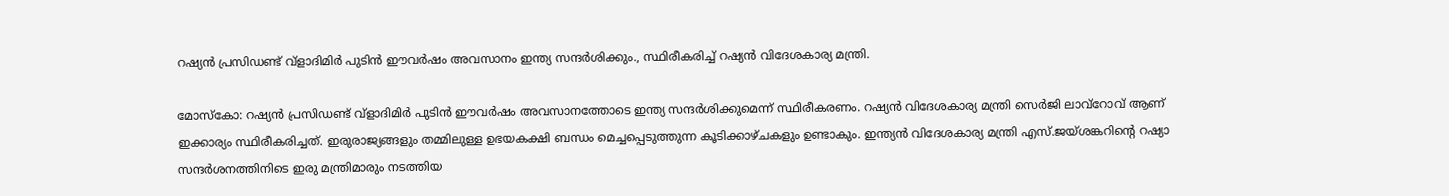റഷ്യന്‍ പ്രസിഡണ്ട് വ്‌ളാദിമിര്‍ പുടിന്‍ ഈവര്‍ഷം അവസാനം ഇന്ത്യ സന്ദര്‍ശിക്കും., സ്ഥിരീകരിച്ച് റഷ്യന്‍ വിദേശകാര്യ മന്ത്രി.

മോസ്‌കോ: റഷ്യന്‍ പ്രസിഡണ്ട് വ്‌ളാദിമിര്‍ പുടിന്‍ ഈവര്‍ഷം അവസാനത്തോടെ ഇന്ത്യ സന്ദര്‍ശിക്കുമെന്ന് സ്ഥിരീകരണം. റഷ്യന്‍ വിദേശകാര്യ മന്ത്രി സെര്‍ജി ലാവ്‌റോവ് ആണ് ഇക്കാര്യം സ്ഥിരീകരിച്ചത്. ഇരുരാജ്യങ്ങളും തമ്മിലുള്ള ഉഭയകക്ഷി ബന്ധം മെച്ചപ്പെടുത്തുന്ന കൂടിക്കാഴ്ചകളും ഉണ്ടാകും. ഇന്ത്യന്‍ വിദേശകാര്യ മന്ത്രി എസ്.ജയ്ശങ്കറിന്റെ റഷ്യാ സന്ദര്‍ശനത്തിനിടെ ഇരു മന്ത്രിമാരും നടത്തിയ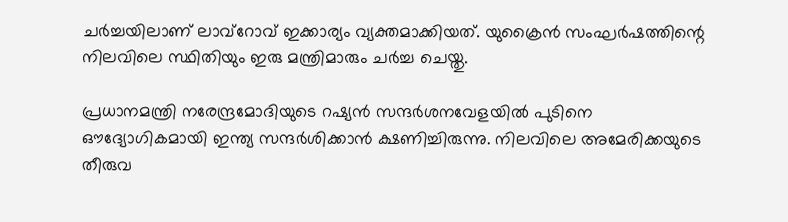ചര്‍ച്ചയിലാണ് ലാവ്‌റോവ് ഇക്കാര്യം വ്യക്തമാക്കിയത്. യുക്രൈന്‍ സംഘര്‍ഷത്തിന്റെ നിലവിലെ സ്ഥിതിയും ഇരു മന്ത്രിമാരും ചര്‍ച്ച ചെയ്തു.

പ്രധാനമന്ത്രി നരേന്ദ്രമോദിയുടെ റഷ്യന്‍ സന്ദര്‍ശനവേളയില്‍ പുടിനെ ഔദ്യോഗികമായി ഇന്ത്യ സന്ദര്‍ശിക്കാന്‍ ക്ഷണിച്ചിരുന്നു. നിലവിലെ അമേരിക്കയുടെ തീരുവ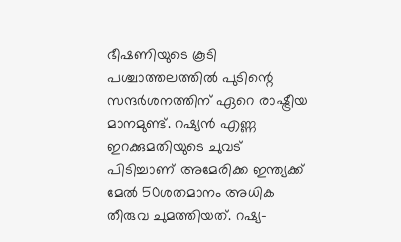ഭീഷണിയുടെ കൂടി പശ്ചാത്തലത്തില്‍ പുടിന്റെ സന്ദര്‍ശനത്തിന് ഏറെ രാഷ്ട്രീയ മാനമുണ്ട്. റഷ്യന്‍ എണ്ണ ഇറക്കുമതിയുടെ ചുവട് പിടിച്ചാണ് അമേരിക്ക ഇന്ത്യക്ക് മേല്‍ 50ശതമാനം അധിക തീരുവ ചുമത്തിയത്. റഷ്യ-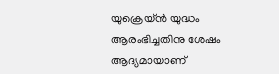യുക്രെയ്ന്‍ യുദ്ധം ആരംഭിച്ചതിനു ശേഷം ആദ്യമായാണ്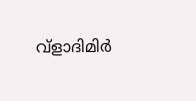വ്‌ളാദിമിര്‍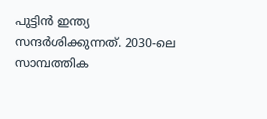പുട്ടിന്‍ ഇന്ത്യ സന്ദര്‍ശിക്കുന്നത്. 2030-ലെ സാമ്പത്തിക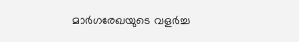മാര്‍ഗരേഖയുടെ വളര്‍ച്ച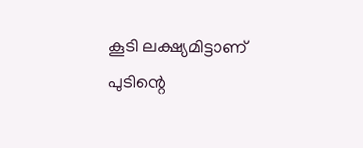കൂടി ലക്ഷ്യമിട്ടാണ് പുടിന്റെ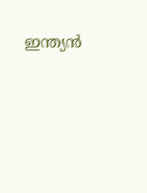ഇന്ത്യന്‍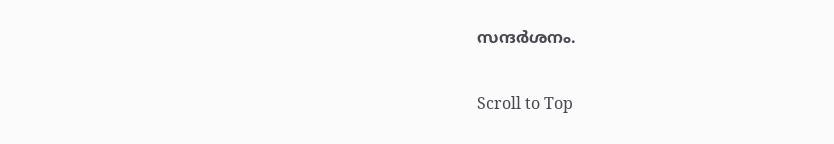സന്ദര്‍ശനം.

Scroll to Top